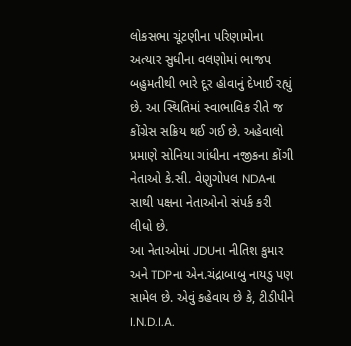લોકસભા ચૂંટણીના પરિણામોના અત્યાર સુધીના વલણોમાં ભાજપ બહુમતીથી ભારે દૂર હોવાનું દેખાઈ રહ્યું છે. આ સ્થિતિમાં સ્વાભાવિક રીતે જ કોંગ્રેસ સક્રિય થઈ ગઈ છે. અહેવાલો પ્રમાણે સોનિયા ગાંધીના નજીકના કોંગી નેતાઓ કે.સી. વેણુગોપલ NDAના સાથી પક્ષના નેતાઓનો સંપર્ક કરી લીધો છે.
આ નેતાઓમાં JDUના નીતિશ કુમાર અને TDPના એન.ચંદ્રાબાબુ નાયડુ પણ સામેલ છે. એવું કહેવાય છે કે, ટીડીપીને I.N.D.I.A.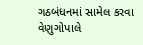ગઠબંધનમાં સામેલ કરવા વેણુગોપાલે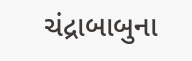ચંદ્રાબાબુના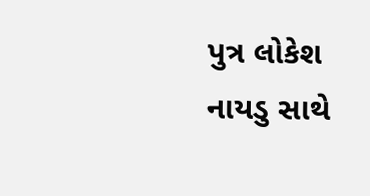પુત્ર લોકેશ નાયડુ સાથે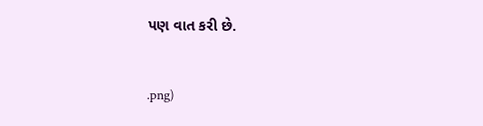પણ વાત કરી છે.


.png)